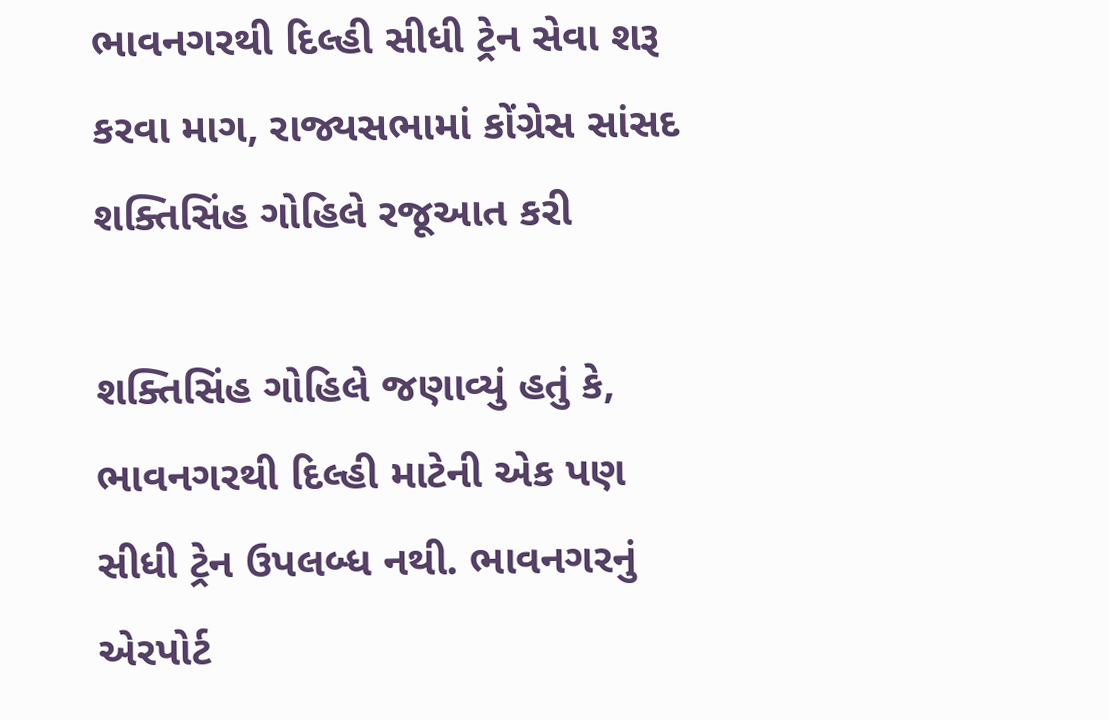ભાવનગરથી દિલ્હી સીધી ટ્રેન સેવા શરૂ કરવા માગ, રાજ્યસભામાં કોંગ્રેસ સાંસદ શક્તિસિંહ ગોહિલે રજૂઆત કરી

શક્તિસિંહ ગોહિલે જણાવ્યું હતું કે, ભાવનગરથી દિલ્હી માટેની એક પણ સીધી ટ્રેન ઉપલબ્ધ નથી. ભાવનગરનું એરપોર્ટ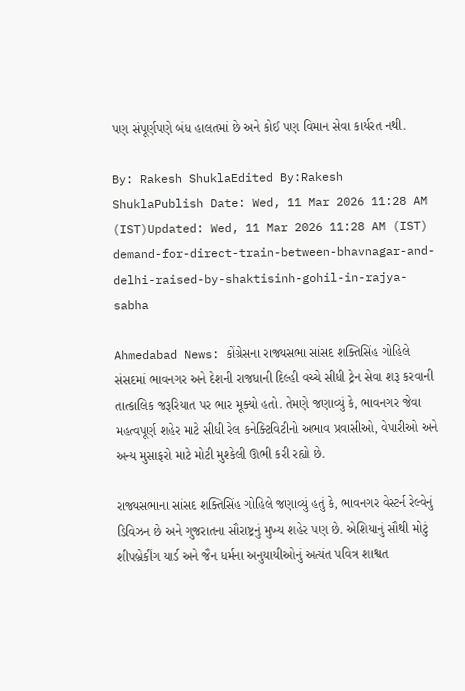પણ સંપૂર્ણપણે બંધ હાલતમાં છે અને કોઈ પણ વિમાન સેવા કાર્યરત નથી.

By: Rakesh ShuklaEdited By:Rakesh ShuklaPublish Date: Wed, 11 Mar 2026 11:28 AM (IST)Updated: Wed, 11 Mar 2026 11:28 AM (IST)
demand-for-direct-train-between-bhavnagar-and-delhi-raised-by-shaktisinh-gohil-in-rajya-sabha

Ahmedabad News: કોંગ્રેસના રાજ્યસભા સાંસદ શક્તિસિંહ ગોહિલે સંસદમાં ભાવનગર અને દેશની રાજધાની દિલ્હી વચ્ચે સીધી ટ્રેન સેવા શરૂ કરવાની તાત્કાલિક જરૂરિયાત પર ભાર મૂક્યો હતો. તેમણે જણાવ્યું કે, ભાવનગર જેવા મહત્વપૂર્ણ શહેર માટે સીધી રેલ કનેક્ટિવિટીનો અભાવ પ્રવાસીઓ, વેપારીઓ અને અન્ય મુસાફરો માટે મોટી મુશ્કેલી ઊભી કરી રહ્યો છે.

રાજ્યસભાના સાંસદ શક્તિસિંહ ગોહિલે જણાવ્યું હતું કે, ભાવનગર વેસ્ટર્ન રેલ્વેનું ડિવિઝન છે અને ગુજરાતના સૌરાષ્ટ્રનું મુખ્ય શહેર પણ છે. એશિયાનું સૌથી મોટું શીપબ્રેકીંગ યાર્ડ અને જૈન ધર્મના અનુયાયીઓનું અત્યંત પવિત્ર શાશ્વત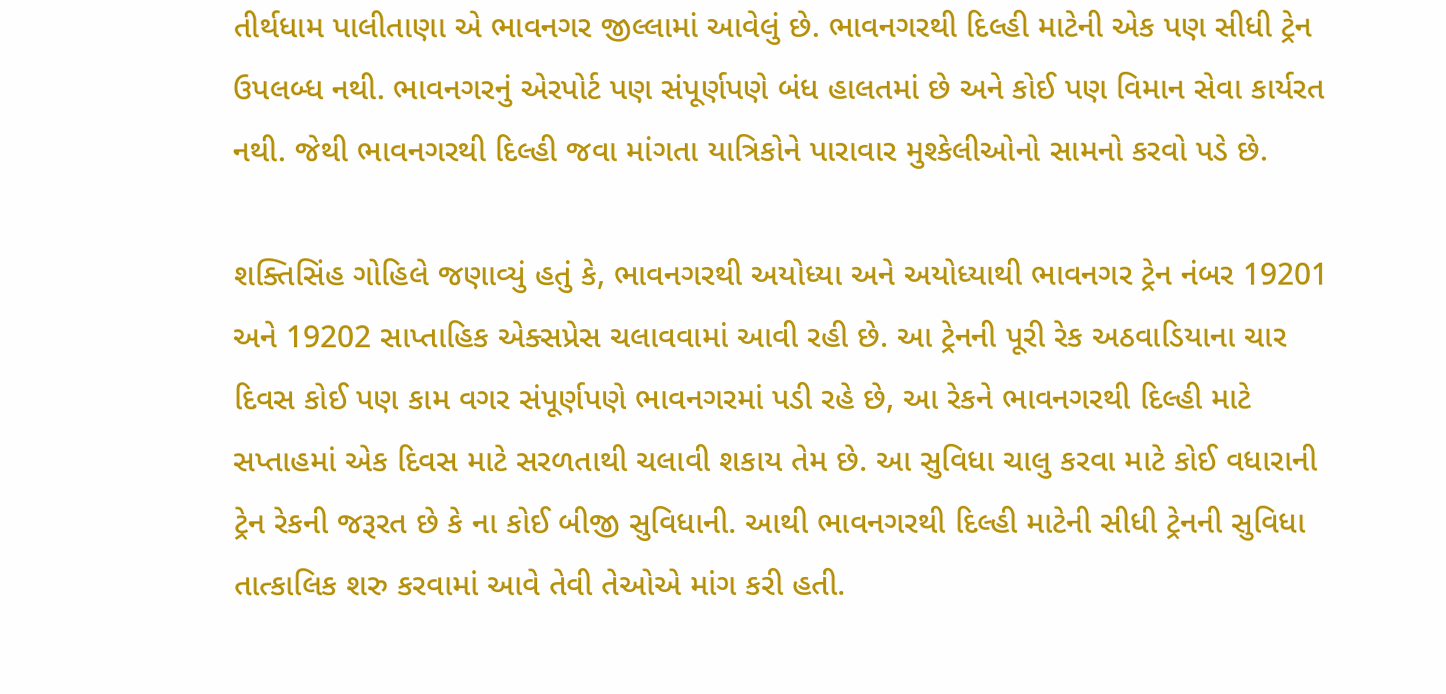તીર્થધામ પાલીતાણા એ ભાવનગર જીલ્લામાં આવેલું છે. ભાવનગરથી દિલ્હી માટેની એક પણ સીધી ટ્રેન ઉપલબ્ધ નથી. ભાવનગરનું એરપોર્ટ પણ સંપૂર્ણપણે બંધ હાલતમાં છે અને કોઈ પણ વિમાન સેવા કાર્યરત નથી. જેથી ભાવનગરથી દિલ્હી જવા માંગતા યાત્રિકોને પારાવાર મુશ્કેલીઓનો સામનો કરવો પડે છે.

શક્તિસિંહ ગોહિલે જણાવ્યું હતું કે, ભાવનગરથી અયોધ્યા અને અયોધ્યાથી ભાવનગર ટ્રેન નંબર 19201 અને 19202 સાપ્તાહિક એક્સપ્રેસ ચલાવવામાં આવી રહી છે. આ ટ્રેનની પૂરી રેક અઠવાડિયાના ચાર દિવસ કોઈ પણ કામ વગર સંપૂર્ણપણે ભાવનગરમાં પડી રહે છે, આ રેકને ભાવનગરથી દિલ્હી માટે સપ્તાહમાં એક દિવસ માટે સરળતાથી ચલાવી શકાય તેમ છે. આ સુવિધા ચાલુ કરવા માટે કોઈ વધારાની ટ્રેન રેકની જરૂરત છે કે ના કોઈ બીજી સુવિધાની. આથી ભાવનગરથી દિલ્હી માટેની સીધી ટ્રેનની સુવિધા તાત્કાલિક શરુ કરવામાં આવે તેવી તેઓએ માંગ કરી હતી.